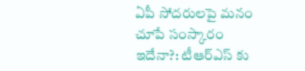ఏపీ సోదరులపై మనం చూపే సంస్కారం ఇదేనా?: టీఆర్ఎస్ కు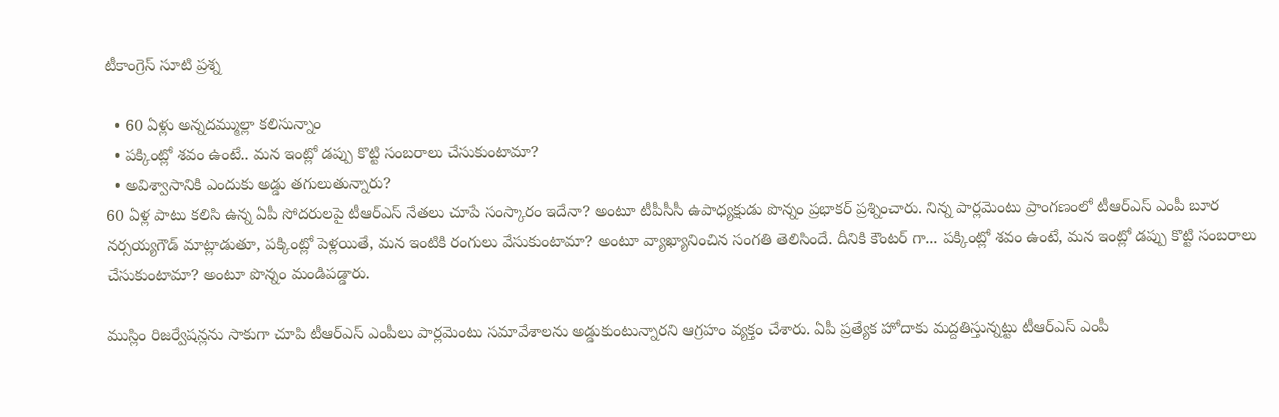టీకాంగ్రెస్ సూటి ప్రశ్న

  • 60 ఏళ్లు అన్నదమ్ముల్లా కలిసున్నాం
  • పక్కింట్లో శవం ఉంటే.. మన ఇంట్లో డప్పు కొట్టి సంబరాలు చేసుకుంటామా?
  • అవిశ్వాసానికి ఎందుకు అడ్డు తగులుతున్నారు?
60 ఏళ్ల పాటు కలిసి ఉన్న ఏపీ సోదరులపై టీఆర్ఎస్ నేతలు చూపే సంస్కారం ఇదేనా? అంటూ టీపీసీసీ ఉపాధ్యక్షుడు పొన్నం ప్రభాకర్ ప్రశ్నించారు. నిన్న పార్లమెంటు ప్రాంగణంలో టీఆర్ఎస్ ఎంపీ బూర నర్సయ్యగౌడ్ మాట్లాడుతూ, పక్కింట్లో పెళ్లయితే, మన ఇంటికి రంగులు వేసుకుంటామా? అంటూ వ్యాఖ్యానించిన సంగతి తెలిసిందే. దీనికి కౌంటర్ గా... పక్కింట్లో శవం ఉంటే, మన ఇంట్లో డప్పు కొట్టి సంబరాలు చేసుకుంటామా? అంటూ పొన్నం మండిపడ్డారు.

ముస్లిం రిజర్వేషన్లను సాకుగా చూపి టీఆర్ఎస్ ఎంపీలు పార్లమెంటు సమావేశాలను అడ్డుకుంటున్నారని ఆగ్రహం వ్యక్తం చేశారు. ఏపీ ప్రత్యేక హోదాకు మద్దతిస్తున్నట్టు టీఆర్ఎస్ ఎంపీ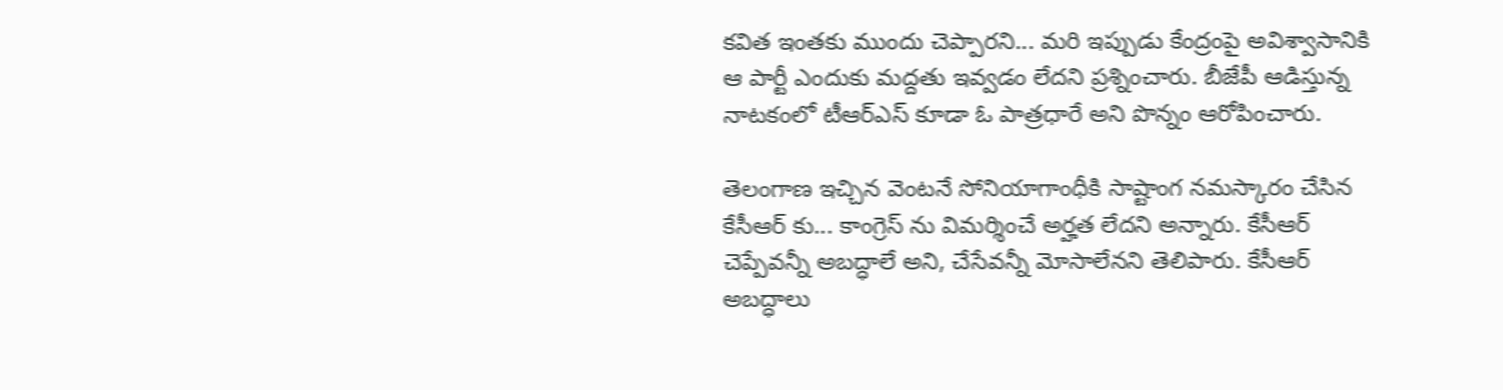కవిత ఇంతకు ముందు చెప్పారని... మరి ఇప్పుడు కేంద్రంపై అవిశ్వాసానికి ఆ పార్టీ ఎందుకు మద్దతు ఇవ్వడం లేదని ప్రశ్నించారు. బీజేపీ ఆడిస్తున్న నాటకంలో టీఆర్ఎస్ కూడా ఓ పాత్రధారే అని పొన్నం ఆరోపించారు.

తెలంగాణ ఇచ్చిన వెంటనే సోనియాగాంధీకి సాష్టాంగ నమస్కారం చేసిన కేసీఆర్ కు... కాంగ్రెస్ ను విమర్శించే అర్హత లేదని అన్నారు. కేసీఆర్ చెప్పేవన్నీ అబద్ధాలే అని, చేసేవన్నీ మోసాలేనని తెలిపారు. కేసీఆర్ అబద్ధాలు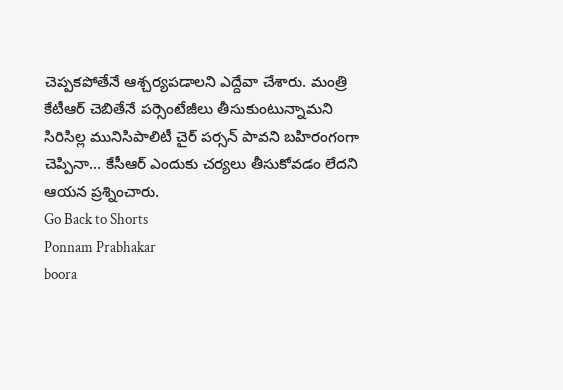చెప్పకపోతేనే ఆశ్చర్యపడాలని ఎద్దేవా చేశారు. మంత్రి కేటీఆర్ చెబితేనే పర్సెంటేజీలు తీసుకుంటున్నామని సిరిసిల్ల మునిసిపాలిటీ చైర్ పర్సన్ పావని బహిరంగంగా చెప్పినా... కేసీఆర్ ఎందుకు చర్యలు తీసుకోవడం లేదని ఆయన ప్రశ్నించారు.
Go Back to Shorts
Ponnam Prabhakar
boora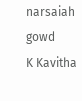narsaiah gowd
K Kavitha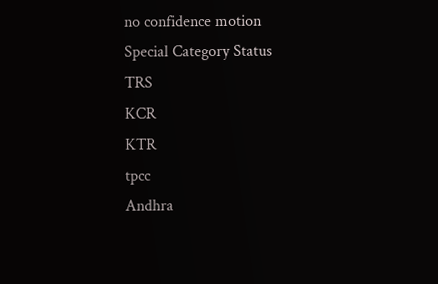no confidence motion
Special Category Status
TRS
KCR
KTR
tpcc
Andhra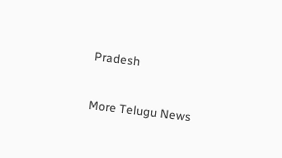Pradesh

More Telugu News